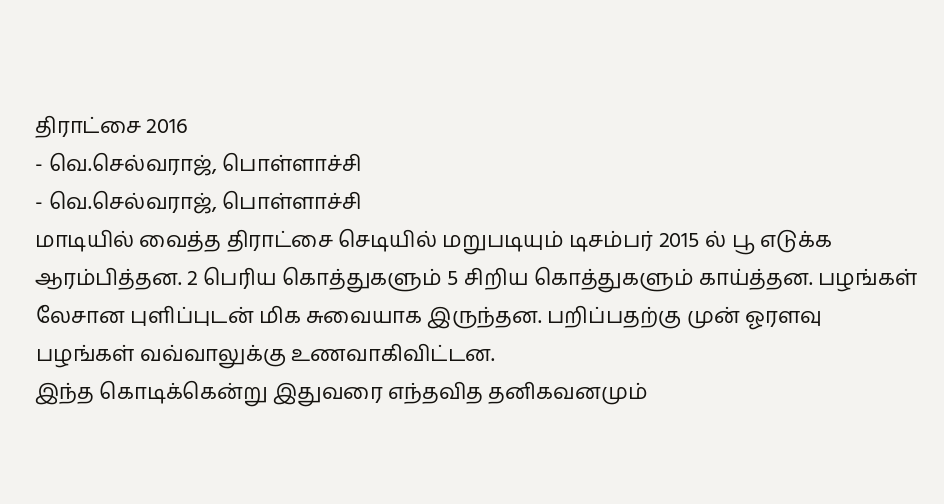திராட்சை 2016
- வெ.செல்வராஜ், பொள்ளாச்சி
- வெ.செல்வராஜ், பொள்ளாச்சி
மாடியில் வைத்த திராட்சை செடியில் மறுபடியும் டிசம்பர் 2015 ல் பூ எடுக்க ஆரம்பித்தன. 2 பெரிய கொத்துகளும் 5 சிறிய கொத்துகளும் காய்த்தன. பழங்கள் லேசான புளிப்புடன் மிக சுவையாக இருந்தன. பறிப்பதற்கு முன் ஓரளவு பழங்கள் வவ்வாலுக்கு உணவாகிவிட்டன.
இந்த கொடிக்கென்று இதுவரை எந்தவித தனிகவனமும்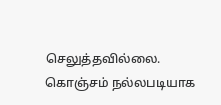செலுத்தவில்லை. கொஞ்சம் நல்லபடியாக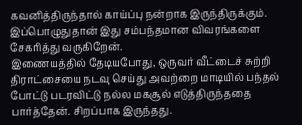கவனித்திருந்தால் காய்ப்பு நன்றாக இருந்திருக்கும். இப்பொழுதுதான் இது சம்பந்தமான விவரங்களை சேகரித்து வருகிறேன்.
இணையத்தில் தேடியபோது, ஒருவர் வீட்டைச் சுற்றி திராட்சையை நடவு செய்து அவற்றை மாடியில் பந்தல் போட்டு படரவிட்டு நல்ல மகசூல் எடுத்திருந்ததை பார்த்தேன். சிறப்பாக இருந்தது.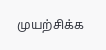முயற்சிக்க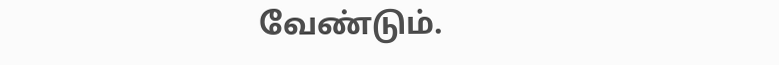வேண்டும்.